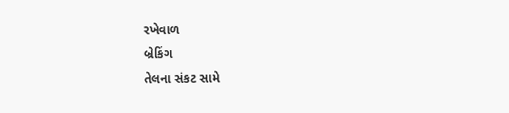રખેવાળ
બ્રેકિંગ
તેલના સંકટ સામે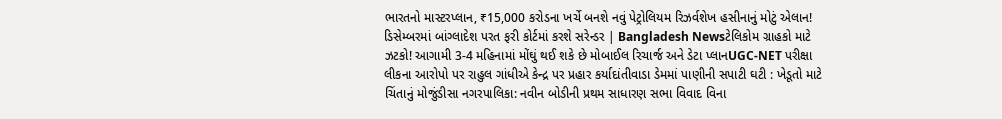ભારતનો માસ્ટરપ્લાન, ₹15,000 કરોડના ખર્ચે બનશે નવું પેટ્રોલિયમ રિઝર્વશેખ હસીનાનું મોટું એલાન! ડિસેમ્બરમાં બાંગ્લાદેશ પરત ફરી કોર્ટમાં કરશે સરેન્ડર | Bangladesh Newsટેલિકોમ ગ્રાહકો માટે ઝટકો! આગામી 3-4 મહિનામાં મોંઘું થઈ શકે છે મોબાઈલ રિચાર્જ અને ડેટા પ્લાનUGC-NET પરીક્ષા લીકના આરોપો પર રાહુલ ગાંધીએ કેન્દ્ર પર પ્રહાર કર્યાદાંતીવાડા ડેમમાં પાણીની સપાટી ઘટી : ખેડૂતો માટે ચિંતાનું મોજુંડીસા નગરપાલિકા: નવીન બોડીની પ્રથમ સાધારણ સભા વિવાદ વિના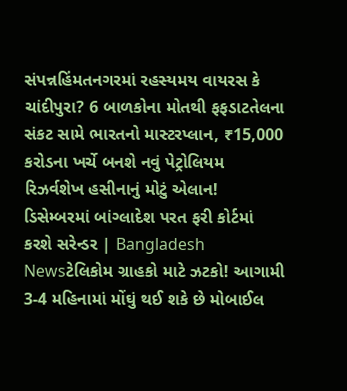સંપન્નહિંમતનગરમાં રહસ્યમય વાયરસ કે ચાંદીપુરા? 6 બાળકોના મોતથી ફફડાટતેલના સંકટ સામે ભારતનો માસ્ટરપ્લાન, ₹15,000 કરોડના ખર્ચે બનશે નવું પેટ્રોલિયમ રિઝર્વશેખ હસીનાનું મોટું એલાન! ડિસેમ્બરમાં બાંગ્લાદેશ પરત ફરી કોર્ટમાં કરશે સરેન્ડર | Bangladesh Newsટેલિકોમ ગ્રાહકો માટે ઝટકો! આગામી 3-4 મહિનામાં મોંઘું થઈ શકે છે મોબાઈલ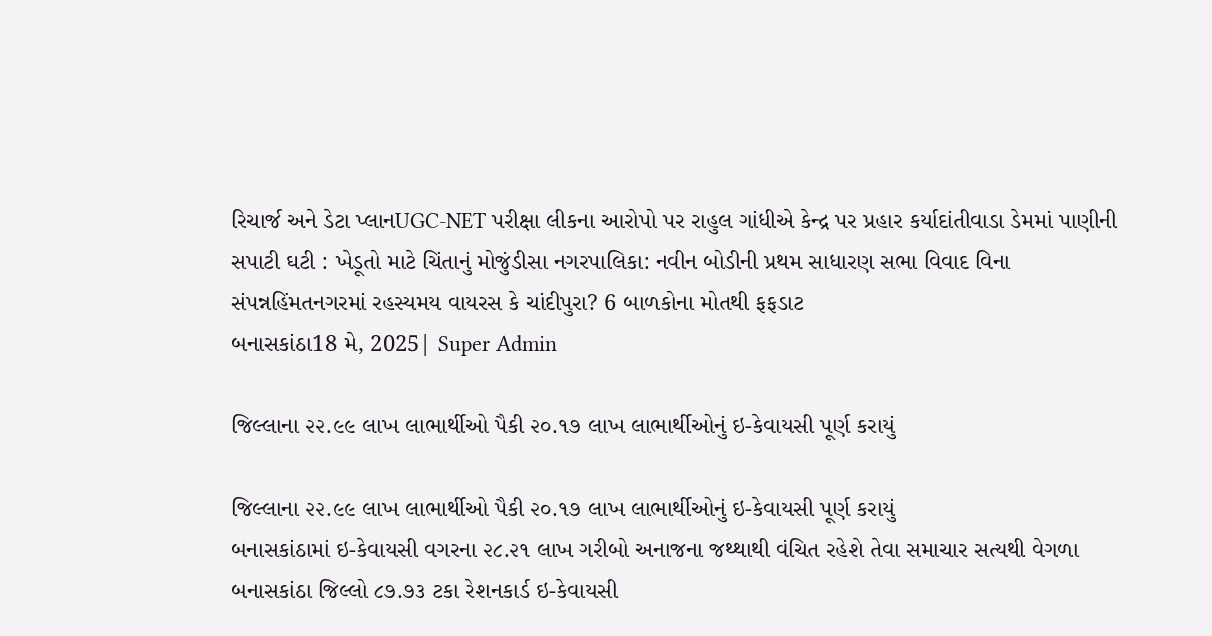રિચાર્જ અને ડેટા પ્લાનUGC-NET પરીક્ષા લીકના આરોપો પર રાહુલ ગાંધીએ કેન્દ્ર પર પ્રહાર કર્યાદાંતીવાડા ડેમમાં પાણીની સપાટી ઘટી : ખેડૂતો માટે ચિંતાનું મોજુંડીસા નગરપાલિકા: નવીન બોડીની પ્રથમ સાધારણ સભા વિવાદ વિના સંપન્નહિંમતનગરમાં રહસ્યમય વાયરસ કે ચાંદીપુરા? 6 બાળકોના મોતથી ફફડાટ
બનાસકાંઠા18 મે, 2025| Super Admin

જિલ્લાના ૨૨.૯૯ લાખ લાભાર્થીઓ પૈકી ૨૦.૧૭ લાખ લાભાર્થીઓનું ઇ-કેવાયસી પૂર્ણ કરાયું

જિલ્લાના ૨૨.૯૯ લાખ લાભાર્થીઓ પૈકી ૨૦.૧૭ લાખ લાભાર્થીઓનું ઇ-કેવાયસી પૂર્ણ કરાયું
બનાસકાંઠામાં ઇ-કેવાયસી વગરના ૨૮.૨૧ લાખ ગરીબો અનાજના જથ્થાથી વંચિત રહેશે તેવા સમાચાર સત્યથી વેગળા બનાસકાંઠા જિલ્લો ૮૭.૭૩ ટકા રેશનકાર્ડ ઇ-કેવાયસી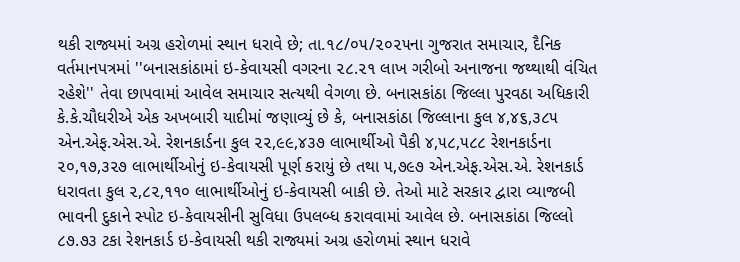થકી રાજ્યમાં અગ્ર હરોળમાં સ્થાન ધરાવે છે; તા.૧૮/૦૫/૨૦૨૫ના ગુજરાત સમાચાર, દૈનિક વર્તમાનપત્રમાં ''બનાસકાંઠામાં ઇ-કેવાયસી વગરના ૨૮.૨૧ લાખ ગરીબો અનાજના જથ્થાથી વંચિત રહેશે'' તેવા છાપવામાં આવેલ સમાચાર સત્યથી વેગળા છે. બનાસકાંઠા જિલ્લા પુરવઠા અધિકારી કે.કે.ચૌધરીએ એક અખબારી યાદીમાં જણાવ્યું છે કે, બનાસકાંઠા જિલ્લાના કુલ ૪,૪૬,૩૮૫ એન.એફ.એસ.એ. રેશનકાર્ડના કુલ ૨૨,૯૯,૪૩૭ લાભાર્થીઓ પૈકી ૪,૫૮,૫૮૮ રેશનકાર્ડના ૨૦,૧૭,૩૨૭ લાભાર્થીઓનું ઇ-કેવાયસી પૂર્ણ કરાયું છે તથા ૫,૭૯૭ એન.એફ.એસ.એ. રેશનકાર્ડ ધરાવતા કુલ ૨,૮૨,૧૧૦ લાભાર્થીઓનું ઇ-કેવાયસી બાકી છે. તેઓ માટે સરકાર દ્વારા વ્યાજબી ભાવની દુકાને સ્પોટ ઇ-કેવાયસીની સુવિધા ઉપલબ્ધ કરાવવામાં આવેલ છે. બનાસકાંઠા જિલ્લો ૮૭.૭૩ ટકા રેશનકાર્ડ ઇ-કેવાયસી થકી રાજ્યમાં અગ્ર હરોળમાં સ્થાન ધરાવે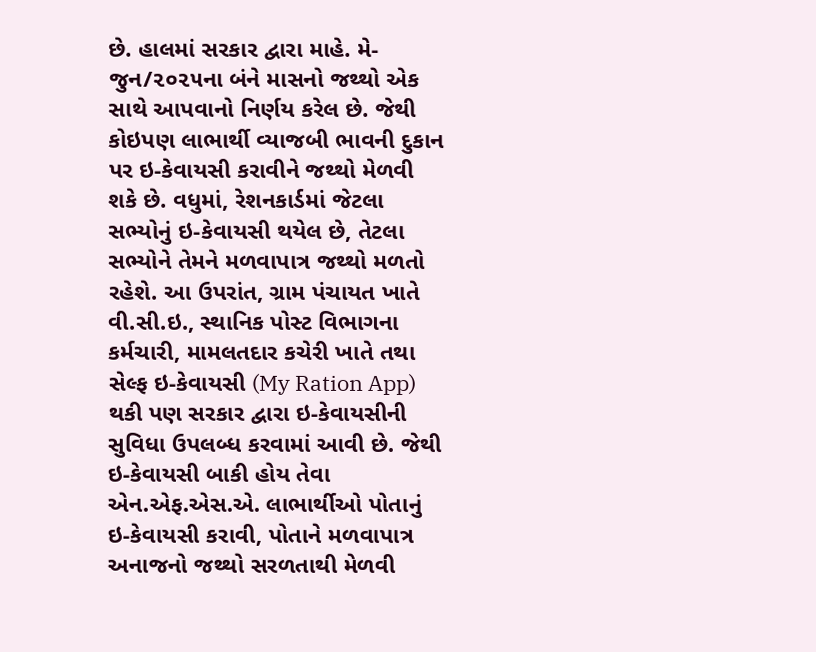છે. હાલમાં સરકાર દ્વારા માહે. મે-જુન/૨૦૨૫ના બંને માસનો જથ્થો એક સાથે આપવાનો નિર્ણય કરેલ છે. જેથી કોઇપણ લાભાર્થી વ્યાજબી ભાવની દુકાન પર ઇ-કેવાયસી કરાવીને જથ્થો મેળવી શકે છે. વધુમાં, રેશનકાર્ડમાં જેટલા સભ્યોનું ઇ-કેવાયસી થયેલ છે, તેટલા સભ્યોને તેમને મળવાપાત્ર જથ્થો મળતો રહેશે. આ ઉપરાંત, ગ્રામ પંચાયત ખાતે વી.સી.ઇ., સ્થાનિક પોસ્ટ વિભાગના કર્મચારી, મામલતદાર કચેરી ખાતે તથા સેલ્ફ ઇ-કેવાયસી (My Ration App) થકી પણ સરકાર દ્વારા ઇ-કેવાયસીની સુવિધા ઉપલબ્ધ કરવામાં આવી છે. જેથી ઇ-કેવાયસી બાકી હોય તેવા એન.એફ.એસ.એ. લાભાર્થીઓ પોતાનું ઇ-કેવાયસી કરાવી, પોતાને મળવાપાત્ર અનાજનો જથ્થો સરળતાથી મેળવી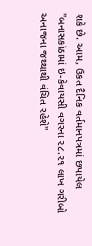શકે છે. આમ, ઉકત દૈનિક વર્તમાનપત્રમાં છપાયેલ "બનાસકાંઠામાં ઇ-કેવાયસી વગરના ૨૮.૨૧ લાખ ગરીબો અનાજના જથ્થાથી વંચિત રહેશે''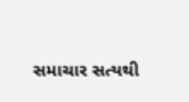સમાચાર સત્યથી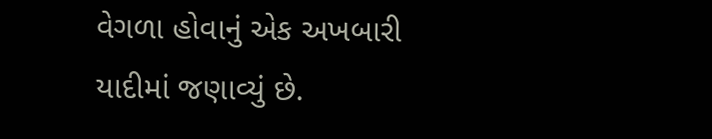વેગળા હોવાનું એક અખબારી યાદીમાં જણાવ્યું છે.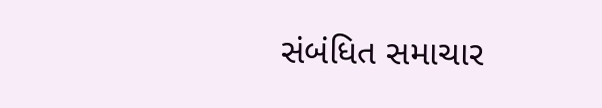સંબંધિત સમાચાર